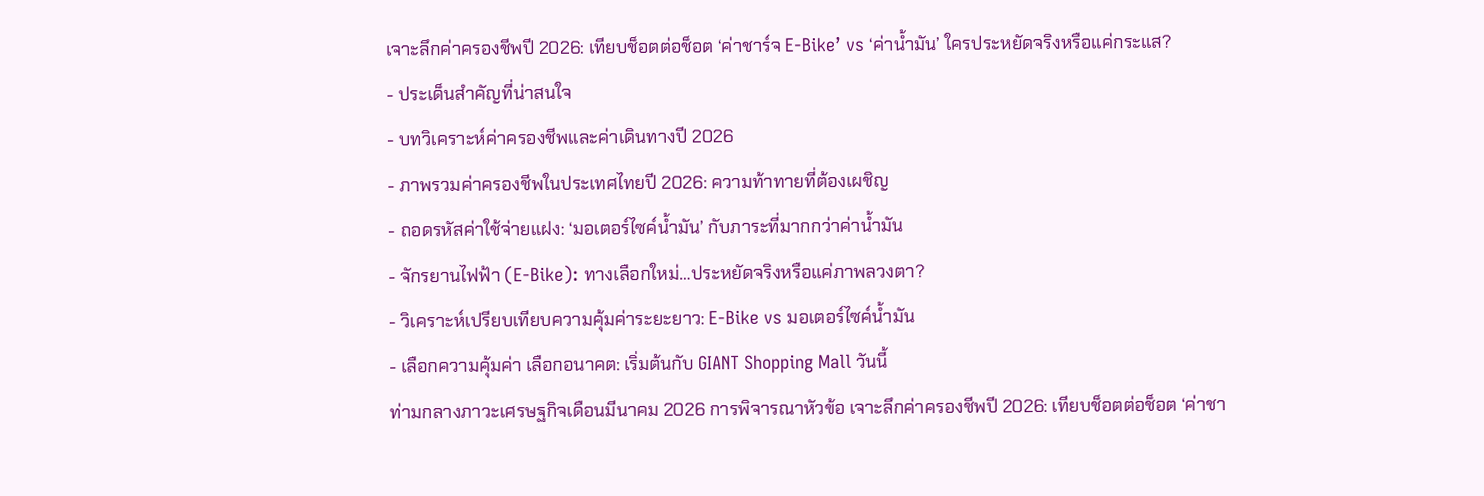เจาะลึกค่าครองชีพปี 2026: เทียบช็อตต่อช็อต ‘ค่าชาร์จ E-Bike’ vs ‘ค่าน้ำมัน’ ใครประหยัดจริงหรือแค่กระแส?
- ประเด็นสำคัญที่น่าสนใจ
- บทวิเคราะห์ค่าครองชีพและค่าเดินทางปี 2026
- ภาพรวมค่าครองชีพในประเทศไทยปี 2026: ความท้าทายที่ต้องเผชิญ
- ถอดรหัสค่าใช้จ่ายแฝง: ‘มอเตอร์ไซค์น้ำมัน’ กับภาระที่มากกว่าค่าน้ำมัน
- จักรยานไฟฟ้า (E-Bike): ทางเลือกใหม่…ประหยัดจริงหรือแค่ภาพลวงตา?
- วิเคราะห์เปรียบเทียบความคุ้มค่าระยะยาว: E-Bike vs มอเตอร์ไซค์น้ำมัน
- เลือกความคุ้มค่า เลือกอนาคต: เริ่มต้นกับ GIANT Shopping Mall วันนี้
ท่ามกลางภาวะเศรษฐกิจเดือนมีนาคม 2026 การพิจารณาหัวข้อ เจาะลึกค่าครองชีพปี 2026: เทียบช็อตต่อช็อต ‘ค่าชา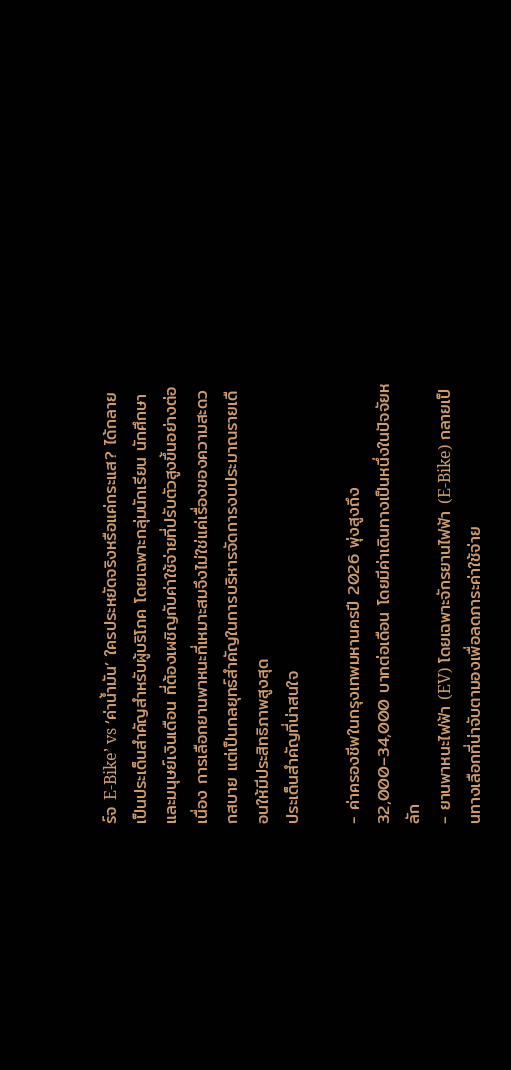ร์จ E-Bike’ vs ‘ค่าน้ำมัน’ ใครประหยัดจริงหรือแค่กระแส? ได้กลายเป็นประเด็นสำคัญสำหรับผู้บริโภค โดยเฉพาะกลุ่มนักเรียน นักศึกษา และมนุษย์เงินเดือน ที่ต้องเผชิญกับค่าใช้จ่ายที่ปรับตัวสูงขึ้นอย่างต่อเนื่อง การเลือกยานพาหนะที่เหมาะสมจึงไม่ใช่แค่เรื่องของความสะดวกสบาย แต่เป็นกลยุทธ์สำคัญในการบริหารจัดการงบประมาณรายเดือนให้มีประสิทธิภาพสูงสุด
ประเด็นสำคัญที่น่าสนใจ

- ค่าครองชีพในกรุงเทพมหานครปี 2026 พุ่งสูงถึง 32,000–34,000 บาทต่อเดือน โดยมีค่าเดินทางเป็นหนึ่งในปัจจัยหลัก
- ยานพาหนะไฟฟ้า (EV) โดยเฉพาะจักรยานไฟฟ้า (E-Bike) กลายเป็นทางเลือกที่น่าจับตามองเพื่อลดภาระค่าใช้จ่าย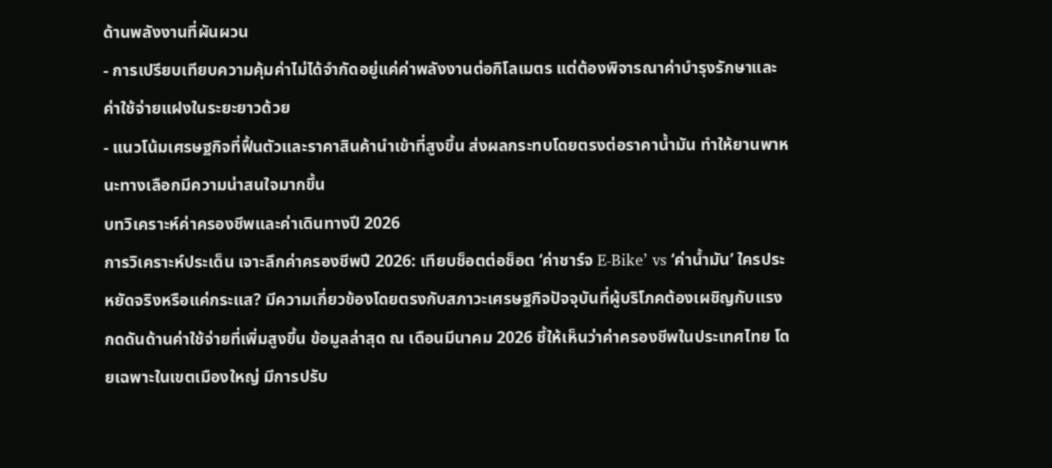ด้านพลังงานที่ผันผวน
- การเปรียบเทียบความคุ้มค่าไม่ได้จำกัดอยู่แค่ค่าพลังงานต่อกิโลเมตร แต่ต้องพิจารณาค่าบำรุงรักษาและค่าใช้จ่ายแฝงในระยะยาวด้วย
- แนวโน้มเศรษฐกิจที่ฟื้นตัวและราคาสินค้านำเข้าที่สูงขึ้น ส่งผลกระทบโดยตรงต่อราคาน้ำมัน ทำให้ยานพาหนะทางเลือกมีความน่าสนใจมากขึ้น
บทวิเคราะห์ค่าครองชีพและค่าเดินทางปี 2026
การวิเคราะห์ประเด็น เจาะลึกค่าครองชีพปี 2026: เทียบช็อตต่อช็อต ‘ค่าชาร์จ E-Bike’ vs ‘ค่าน้ำมัน’ ใครประหยัดจริงหรือแค่กระแส? มีความเกี่ยวข้องโดยตรงกับสภาวะเศรษฐกิจปัจจุบันที่ผู้บริโภคต้องเผชิญกับแรงกดดันด้านค่าใช้จ่ายที่เพิ่มสูงขึ้น ข้อมูลล่าสุด ณ เดือนมีนาคม 2026 ชี้ให้เห็นว่าค่าครองชีพในประเทศไทย โดยเฉพาะในเขตเมืองใหญ่ มีการปรับ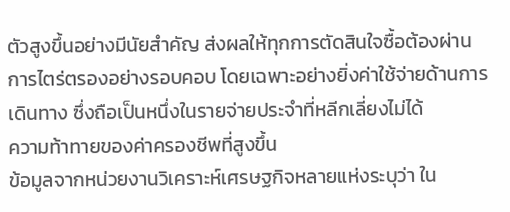ตัวสูงขึ้นอย่างมีนัยสำคัญ ส่งผลให้ทุกการตัดสินใจซื้อต้องผ่านการไตร่ตรองอย่างรอบคอบ โดยเฉพาะอย่างยิ่งค่าใช้จ่ายด้านการเดินทาง ซึ่งถือเป็นหนึ่งในรายจ่ายประจำที่หลีกเลี่ยงไม่ได้
ความท้าทายของค่าครองชีพที่สูงขึ้น
ข้อมูลจากหน่วยงานวิเคราะห์เศรษฐกิจหลายแห่งระบุว่า ใน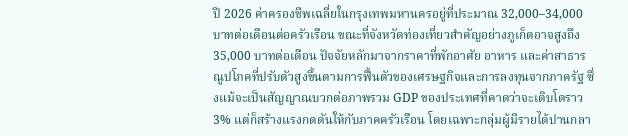ปี 2026 ค่าครองชีพเฉลี่ยในกรุงเทพมหานครอยู่ที่ประมาณ 32,000–34,000 บาทต่อเดือนต่อครัวเรือน ขณะที่จังหวัดท่องเที่ยวสำคัญอย่างภูเก็ตอาจสูงถึง 35,000 บาทต่อเดือน ปัจจัยหลักมาจากราคาที่พักอาศัย อาหาร และค่าสาธารณูปโภคที่ปรับตัวสูงขึ้นตามการฟื้นตัวของเศรษฐกิจและการลงทุนจากภาครัฐ ซึ่งแม้จะเป็นสัญญาณบวกต่อภาพรวม GDP ของประเทศที่คาดว่าจะเติบโตราว 3% แต่ก็สร้างแรงกดดันให้กับภาคครัวเรือน โดยเฉพาะกลุ่มผู้มีรายได้ปานกลา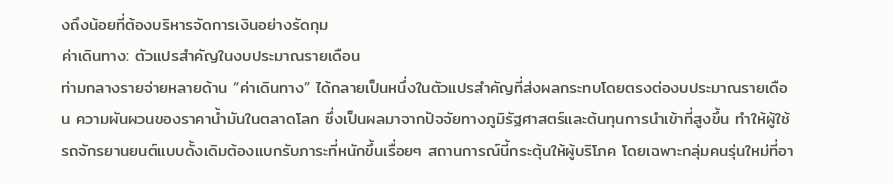งถึงน้อยที่ต้องบริหารจัดการเงินอย่างรัดกุม
ค่าเดินทาง: ตัวแปรสำคัญในงบประมาณรายเดือน
ท่ามกลางรายจ่ายหลายด้าน “ค่าเดินทาง” ได้กลายเป็นหนึ่งในตัวแปรสำคัญที่ส่งผลกระทบโดยตรงต่องบประมาณรายเดือน ความผันผวนของราคาน้ำมันในตลาดโลก ซึ่งเป็นผลมาจากปัจจัยทางภูมิรัฐศาสตร์และต้นทุนการนำเข้าที่สูงขึ้น ทำให้ผู้ใช้รถจักรยานยนต์แบบดั้งเดิมต้องแบกรับภาระที่หนักขึ้นเรื่อยๆ สถานการณ์นี้กระตุ้นให้ผู้บริโภค โดยเฉพาะกลุ่มคนรุ่นใหม่ที่อา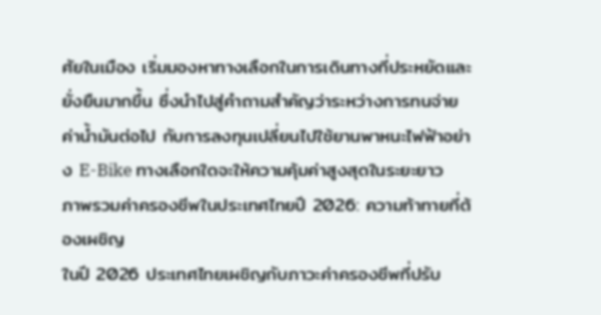ศัยในเมือง เริ่มมองหาทางเลือกในการเดินทางที่ประหยัดและยั่งยืนมากขึ้น ซึ่งนำไปสู่คำถามสำคัญว่าระหว่างการทนจ่ายค่าน้ำมันต่อไป กับการลงทุนเปลี่ยนไปใช้ยานพาหนะไฟฟ้าอย่าง E-Bike ทางเลือกใดจะให้ความคุ้มค่าสูงสุดในระยะยาว
ภาพรวมค่าครองชีพในประเทศไทยปี 2026: ความท้าทายที่ต้องเผชิญ
ในปี 2026 ประเทศไทยเผชิญกับภาวะค่าครองชีพที่ปรับ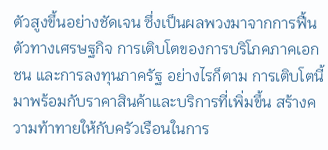ตัวสูงขึ้นอย่างชัดเจน ซึ่งเป็นผลพวงมาจากการฟื้นตัวทางเศรษฐกิจ การเติบโตของการบริโภคภาคเอกชน และการลงทุนภาครัฐ อย่างไรก็ตาม การเติบโตนี้มาพร้อมกับราคาสินค้าและบริการที่เพิ่มขึ้น สร้างความท้าทายให้กับครัวเรือนในการ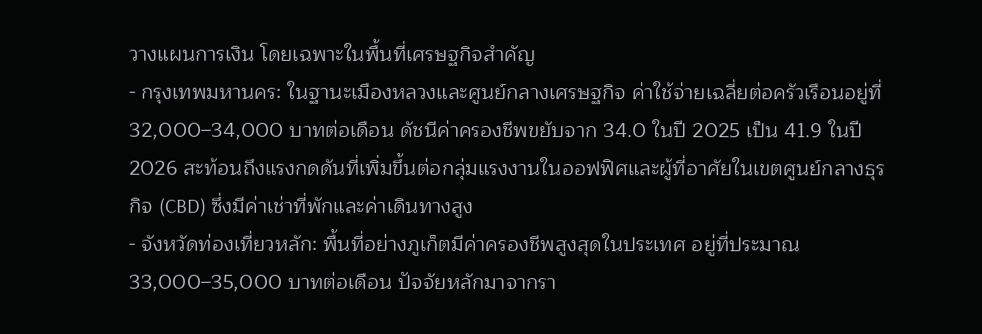วางแผนการเงิน โดยเฉพาะในพื้นที่เศรษฐกิจสำคัญ
- กรุงเทพมหานคร: ในฐานะเมืองหลวงและศูนย์กลางเศรษฐกิจ ค่าใช้จ่ายเฉลี่ยต่อครัวเรือนอยู่ที่ 32,000–34,000 บาทต่อเดือน ดัชนีค่าครองชีพขยับจาก 34.0 ในปี 2025 เป็น 41.9 ในปี 2026 สะท้อนถึงแรงกดดันที่เพิ่มขึ้นต่อกลุ่มแรงงานในออฟฟิศและผู้ที่อาศัยในเขตศูนย์กลางธุรกิจ (CBD) ซึ่งมีค่าเช่าที่พักและค่าเดินทางสูง
- จังหวัดท่องเที่ยวหลัก: พื้นที่อย่างภูเก็ตมีค่าครองชีพสูงสุดในประเทศ อยู่ที่ประมาณ 33,000–35,000 บาทต่อเดือน ปัจจัยหลักมาจากรา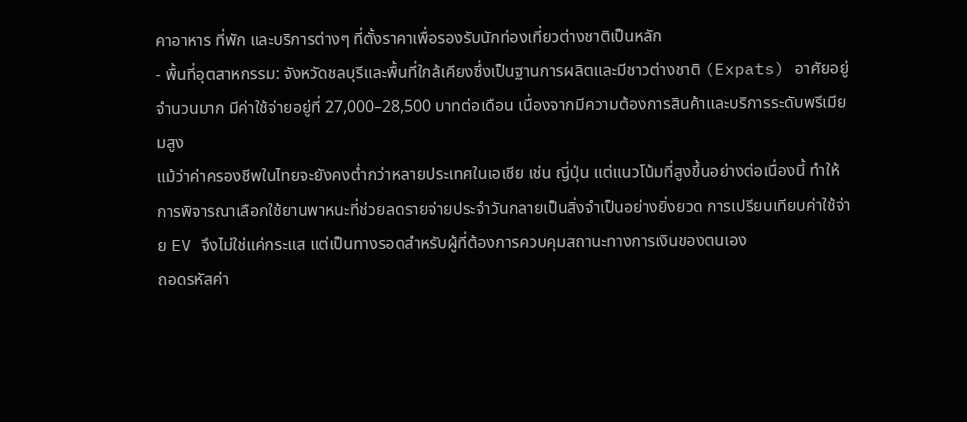คาอาหาร ที่พัก และบริการต่างๆ ที่ตั้งราคาเพื่อรองรับนักท่องเที่ยวต่างชาติเป็นหลัก
- พื้นที่อุตสาหกรรม: จังหวัดชลบุรีและพื้นที่ใกล้เคียงซึ่งเป็นฐานการผลิตและมีชาวต่างชาติ (Expats) อาศัยอยู่จำนวนมาก มีค่าใช้จ่ายอยู่ที่ 27,000–28,500 บาทต่อเดือน เนื่องจากมีความต้องการสินค้าและบริการระดับพรีเมียมสูง
แม้ว่าค่าครองชีพในไทยจะยังคงต่ำกว่าหลายประเทศในเอเชีย เช่น ญี่ปุ่น แต่แนวโน้มที่สูงขึ้นอย่างต่อเนื่องนี้ ทำให้การพิจารณาเลือกใช้ยานพาหนะที่ช่วยลดรายจ่ายประจำวันกลายเป็นสิ่งจำเป็นอย่างยิ่งยวด การเปรียบเทียบค่าใช้จ่าย EV จึงไม่ใช่แค่กระแส แต่เป็นทางรอดสำหรับผู้ที่ต้องการควบคุมสถานะทางการเงินของตนเอง
ถอดรหัสค่า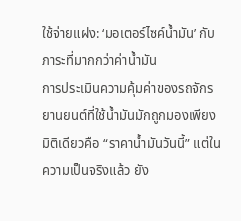ใช้จ่ายแฝง: ‘มอเตอร์ไซค์น้ำมัน’ กับภาระที่มากกว่าค่าน้ำมัน
การประเมินความคุ้มค่าของรถจักรยานยนต์ที่ใช้น้ำมันมักถูกมองเพียงมิติเดียวคือ “ราคาน้ำมันวันนี้” แต่ในความเป็นจริงแล้ว ยัง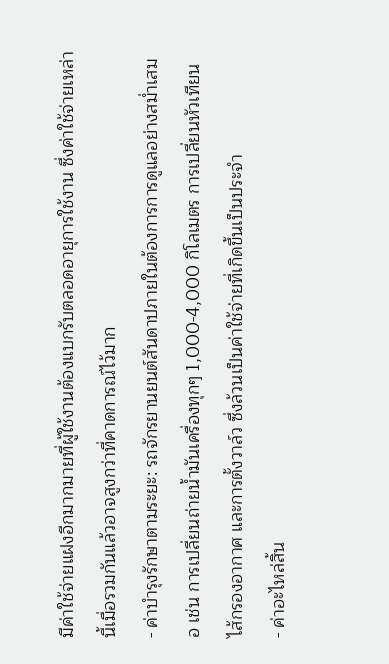มีค่าใช้จ่ายแฝงอีกมากมายที่ผู้ใช้งานต้องแบกรับตลอดอายุการใช้งาน ซึ่งค่าใช้จ่ายเหล่านี้เมื่อรวมกันแล้วอาจสูงกว่าที่คาดการณ์ไว้มาก
- ค่าบำรุงรักษาตามระยะ: รถจักรยานยนต์สันดาปภายในต้องการการดูแลอย่างสม่ำเสมอ เช่น การเปลี่ยนถ่ายน้ำมันเครื่องทุกๆ 1,000-4,000 กิโลเมตร การเปลี่ยนหัวเทียน ไส้กรองอากาศ และการตั้งวาล์ว ซึ่งล้วนเป็นค่าใช้จ่ายที่เกิดขึ้นเป็นประจำ
- ค่าอะไหล่สิ้น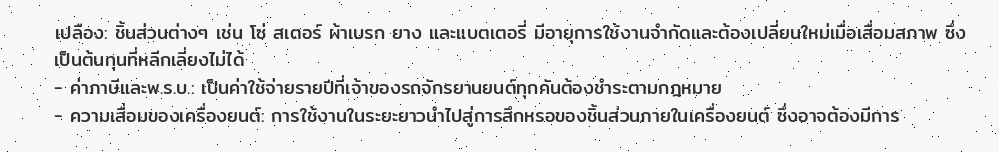เปลือง: ชิ้นส่วนต่างๆ เช่น โซ่ สเตอร์ ผ้าเบรก ยาง และแบตเตอรี่ มีอายุการใช้งานจำกัดและต้องเปลี่ยนใหม่เมื่อเสื่อมสภาพ ซึ่งเป็นต้นทุนที่หลีกเลี่ยงไม่ได้
- ค่าภาษีและพ.ร.บ.: เป็นค่าใช้จ่ายรายปีที่เจ้าของรถจักรยานยนต์ทุกคันต้องชำระตามกฎหมาย
- ความเสื่อมของเครื่องยนต์: การใช้งานในระยะยาวนำไปสู่การสึกหรอของชิ้นส่วนภายในเครื่องยนต์ ซึ่งอาจต้องมีการ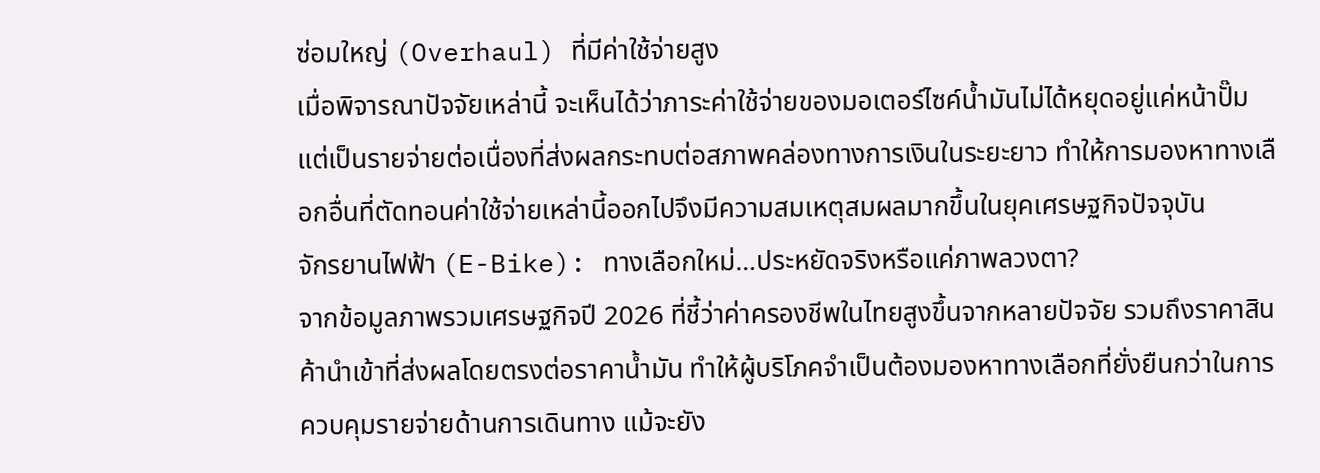ซ่อมใหญ่ (Overhaul) ที่มีค่าใช้จ่ายสูง
เมื่อพิจารณาปัจจัยเหล่านี้ จะเห็นได้ว่าภาระค่าใช้จ่ายของมอเตอร์ไซค์น้ำมันไม่ได้หยุดอยู่แค่หน้าปั๊ม แต่เป็นรายจ่ายต่อเนื่องที่ส่งผลกระทบต่อสภาพคล่องทางการเงินในระยะยาว ทำให้การมองหาทางเลือกอื่นที่ตัดทอนค่าใช้จ่ายเหล่านี้ออกไปจึงมีความสมเหตุสมผลมากขึ้นในยุคเศรษฐกิจปัจจุบัน
จักรยานไฟฟ้า (E-Bike): ทางเลือกใหม่…ประหยัดจริงหรือแค่ภาพลวงตา?
จากข้อมูลภาพรวมเศรษฐกิจปี 2026 ที่ชี้ว่าค่าครองชีพในไทยสูงขึ้นจากหลายปัจจัย รวมถึงราคาสินค้านำเข้าที่ส่งผลโดยตรงต่อราคาน้ำมัน ทำให้ผู้บริโภคจำเป็นต้องมองหาทางเลือกที่ยั่งยืนกว่าในการควบคุมรายจ่ายด้านการเดินทาง แม้จะยัง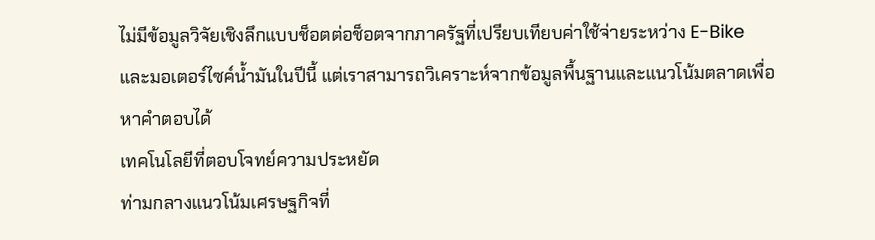ไม่มีข้อมูลวิจัยเชิงลึกแบบช็อตต่อช็อตจากภาครัฐที่เปรียบเทียบค่าใช้จ่ายระหว่าง E-Bike และมอเตอร์ไซค์น้ำมันในปีนี้ แต่เราสามารถวิเคราะห์จากข้อมูลพื้นฐานและแนวโน้มตลาดเพื่อหาคำตอบได้
เทคโนโลยีที่ตอบโจทย์ความประหยัด
ท่ามกลางแนวโน้มเศรษฐกิจที่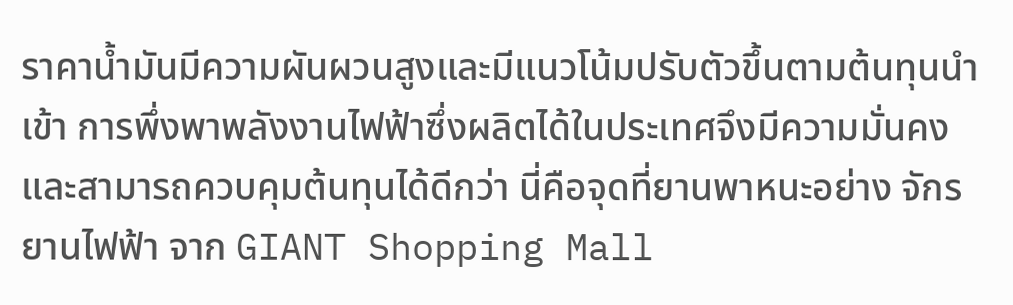ราคาน้ำมันมีความผันผวนสูงและมีแนวโน้มปรับตัวขึ้นตามต้นทุนนำเข้า การพึ่งพาพลังงานไฟฟ้าซึ่งผลิตได้ในประเทศจึงมีความมั่นคงและสามารถควบคุมต้นทุนได้ดีกว่า นี่คือจุดที่ยานพาหนะอย่าง จักรยานไฟฟ้า จาก GIANT Shopping Mall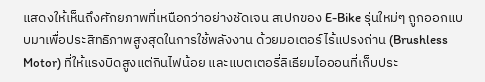แสดงให้เห็นถึงศักยภาพที่เหนือกว่าอย่างชัดเจน สเปกของ E-Bike รุ่นใหม่ๆ ถูกออกแบบมาเพื่อประสิทธิภาพสูงสุดในการใช้พลังงาน ด้วยมอเตอร์ไร้แปรงถ่าน (Brushless Motor) ที่ให้แรงบิดสูงแต่กินไฟน้อย และแบตเตอรี่ลิเธียมไอออนที่เก็บประ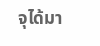จุได้มา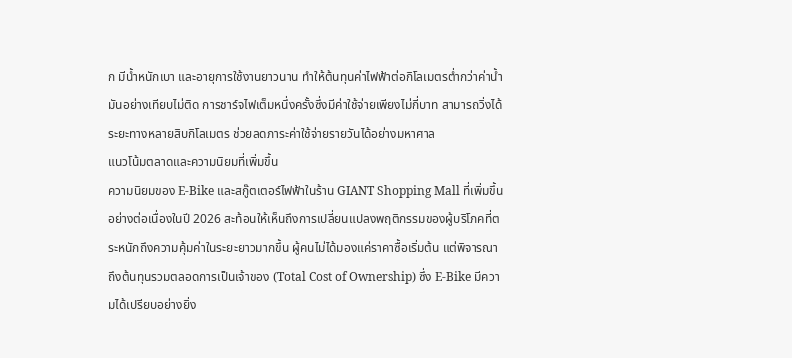ก มีน้ำหนักเบา และอายุการใช้งานยาวนาน ทำให้ต้นทุนค่าไฟฟ้าต่อกิโลเมตรต่ำกว่าค่าน้ำมันอย่างเทียบไม่ติด การชาร์จไฟเต็มหนึ่งครั้งซึ่งมีค่าใช้จ่ายเพียงไม่กี่บาท สามารถวิ่งได้ระยะทางหลายสิบกิโลเมตร ช่วยลดภาระค่าใช้จ่ายรายวันได้อย่างมหาศาล
แนวโน้มตลาดและความนิยมที่เพิ่มขึ้น
ความนิยมของ E-Bike และสกู๊ตเตอร์ไฟฟ้าในร้าน GIANT Shopping Mall ที่เพิ่มขึ้นอย่างต่อเนื่องในปี 2026 สะท้อนให้เห็นถึงการเปลี่ยนแปลงพฤติกรรมของผู้บริโภคที่ตระหนักถึงความคุ้มค่าในระยะยาวมากขึ้น ผู้คนไม่ได้มองแค่ราคาซื้อเริ่มต้น แต่พิจารณาถึงต้นทุนรวมตลอดการเป็นเจ้าของ (Total Cost of Ownership) ซึ่ง E-Bike มีความได้เปรียบอย่างยิ่ง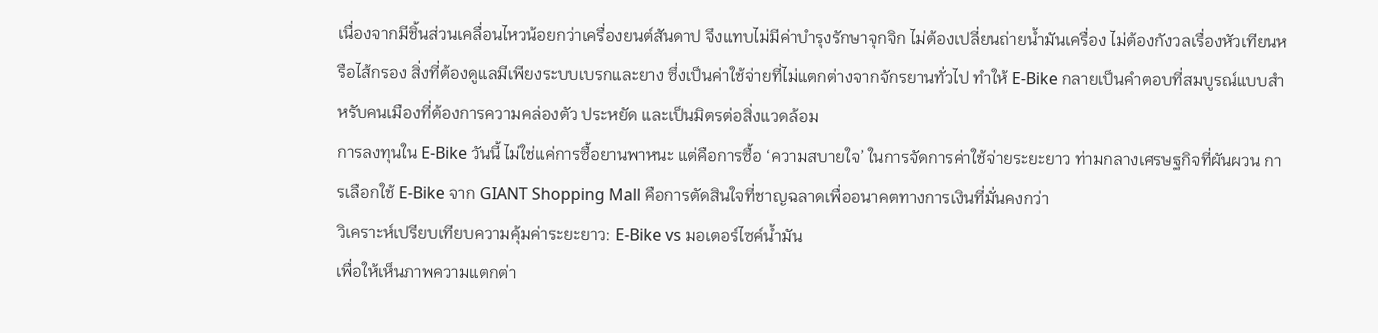เนื่องจากมีชิ้นส่วนเคลื่อนไหวน้อยกว่าเครื่องยนต์สันดาป จึงแทบไม่มีค่าบำรุงรักษาจุกจิก ไม่ต้องเปลี่ยนถ่ายน้ำมันเครื่อง ไม่ต้องกังวลเรื่องหัวเทียนหรือไส้กรอง สิ่งที่ต้องดูแลมีเพียงระบบเบรกและยาง ซึ่งเป็นค่าใช้จ่ายที่ไม่แตกต่างจากจักรยานทั่วไป ทำให้ E-Bike กลายเป็นคำตอบที่สมบูรณ์แบบสำหรับคนเมืองที่ต้องการความคล่องตัว ประหยัด และเป็นมิตรต่อสิ่งแวดล้อม
การลงทุนใน E-Bike วันนี้ ไม่ใช่แค่การซื้อยานพาหนะ แต่คือการซื้อ ‘ความสบายใจ’ ในการจัดการค่าใช้จ่ายระยะยาว ท่ามกลางเศรษฐกิจที่ผันผวน การเลือกใช้ E-Bike จาก GIANT Shopping Mall คือการตัดสินใจที่ชาญฉลาดเพื่ออนาคตทางการเงินที่มั่นคงกว่า
วิเคราะห์เปรียบเทียบความคุ้มค่าระยะยาว: E-Bike vs มอเตอร์ไซค์น้ำมัน
เพื่อให้เห็นภาพความแตกต่า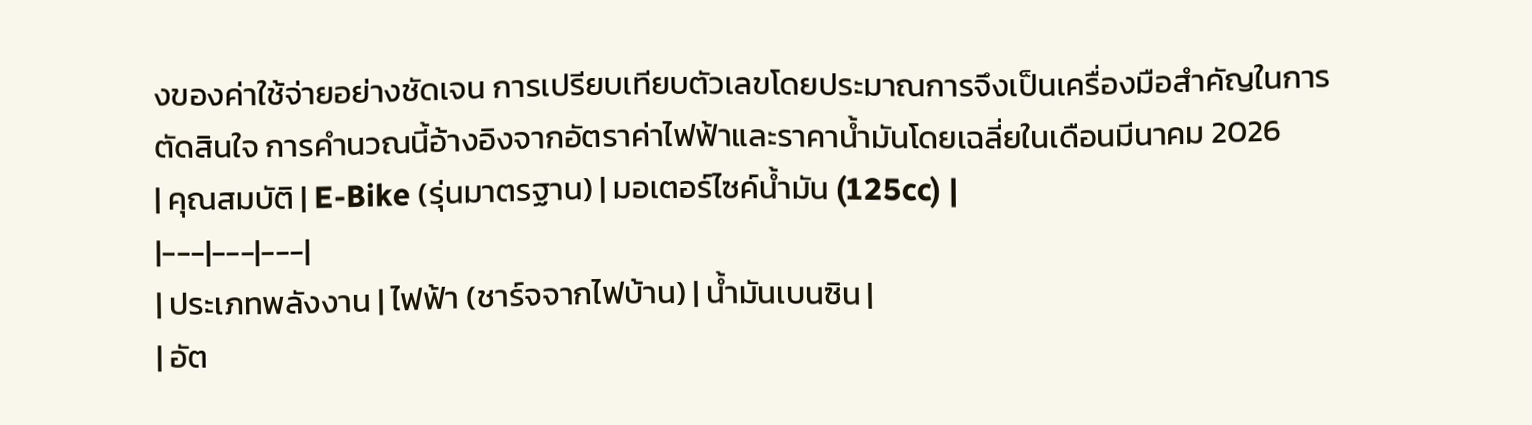งของค่าใช้จ่ายอย่างชัดเจน การเปรียบเทียบตัวเลขโดยประมาณการจึงเป็นเครื่องมือสำคัญในการตัดสินใจ การคำนวณนี้อ้างอิงจากอัตราค่าไฟฟ้าและราคาน้ำมันโดยเฉลี่ยในเดือนมีนาคม 2026
| คุณสมบัติ | E-Bike (รุ่นมาตรฐาน) | มอเตอร์ไซค์น้ำมัน (125cc) |
|---|---|---|
| ประเภทพลังงาน | ไฟฟ้า (ชาร์จจากไฟบ้าน) | น้ำมันเบนซิน |
| อัต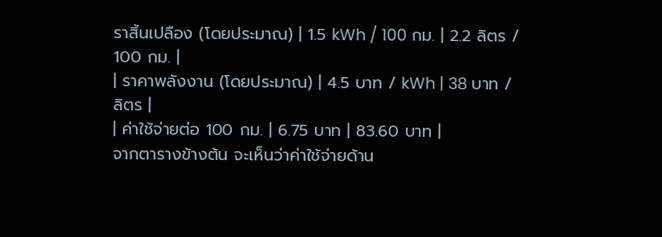ราสิ้นเปลือง (โดยประมาณ) | 1.5 kWh / 100 กม. | 2.2 ลิตร / 100 กม. |
| ราคาพลังงาน (โดยประมาณ) | 4.5 บาท / kWh | 38 บาท / ลิตร |
| ค่าใช้จ่ายต่อ 100 กม. | 6.75 บาท | 83.60 บาท |
จากตารางข้างต้น จะเห็นว่าค่าใช้จ่ายด้าน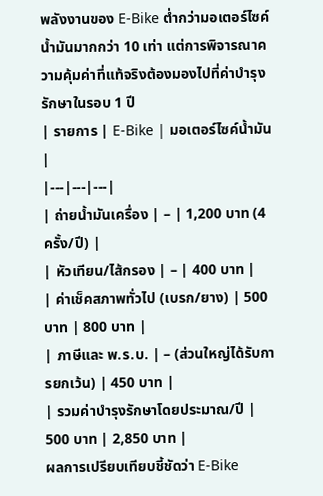พลังงานของ E-Bike ต่ำกว่ามอเตอร์ไซค์น้ำมันมากกว่า 10 เท่า แต่การพิจารณาความคุ้มค่าที่แท้จริงต้องมองไปที่ค่าบำรุงรักษาในรอบ 1 ปี
| รายการ | E-Bike | มอเตอร์ไซค์น้ำมัน |
|---|---|---|
| ถ่ายน้ำมันเครื่อง | – | 1,200 บาท (4 ครั้ง/ปี) |
| หัวเทียน/ไส้กรอง | – | 400 บาท |
| ค่าเช็คสภาพทั่วไป (เบรก/ยาง) | 500 บาท | 800 บาท |
| ภาษีและ พ.ร.บ. | – (ส่วนใหญ่ได้รับการยกเว้น) | 450 บาท |
| รวมค่าบำรุงรักษาโดยประมาณ/ปี | 500 บาท | 2,850 บาท |
ผลการเปรียบเทียบชี้ชัดว่า E-Bike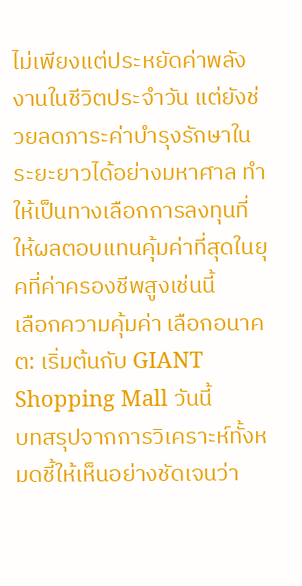ไม่เพียงแต่ประหยัดค่าพลังงานในชีวิตประจำวัน แต่ยังช่วยลดภาระค่าบำรุงรักษาในระยะยาวได้อย่างมหาศาล ทำให้เป็นทางเลือกการลงทุนที่ให้ผลตอบแทนคุ้มค่าที่สุดในยุคที่ค่าครองชีพสูงเช่นนี้
เลือกความคุ้มค่า เลือกอนาคต: เริ่มต้นกับ GIANT Shopping Mall วันนี้
บทสรุปจากการวิเคราะห์ทั้งหมดชี้ให้เห็นอย่างชัดเจนว่า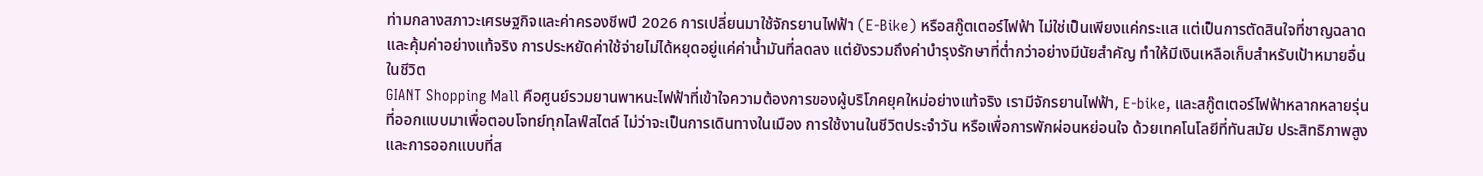ท่ามกลางสภาวะเศรษฐกิจและค่าครองชีพปี 2026 การเปลี่ยนมาใช้จักรยานไฟฟ้า (E-Bike) หรือสกู๊ตเตอร์ไฟฟ้า ไม่ใช่เป็นเพียงแค่กระแส แต่เป็นการตัดสินใจที่ชาญฉลาดและคุ้มค่าอย่างแท้จริง การประหยัดค่าใช้จ่ายไม่ได้หยุดอยู่แค่ค่าน้ำมันที่ลดลง แต่ยังรวมถึงค่าบำรุงรักษาที่ต่ำกว่าอย่างมีนัยสำคัญ ทำให้มีเงินเหลือเก็บสำหรับเป้าหมายอื่นในชีวิต
GIANT Shopping Mall คือศูนย์รวมยานพาหนะไฟฟ้าที่เข้าใจความต้องการของผู้บริโภคยุคใหม่อย่างแท้จริง เรามีจักรยานไฟฟ้า, E-bike, และสกู๊ตเตอร์ไฟฟ้าหลากหลายรุ่น ที่ออกแบบมาเพื่อตอบโจทย์ทุกไลฟ์สไตล์ ไม่ว่าจะเป็นการเดินทางในเมือง การใช้งานในชีวิตประจำวัน หรือเพื่อการพักผ่อนหย่อนใจ ด้วยเทคโนโลยีที่ทันสมัย ประสิทธิภาพสูง และการออกแบบที่ส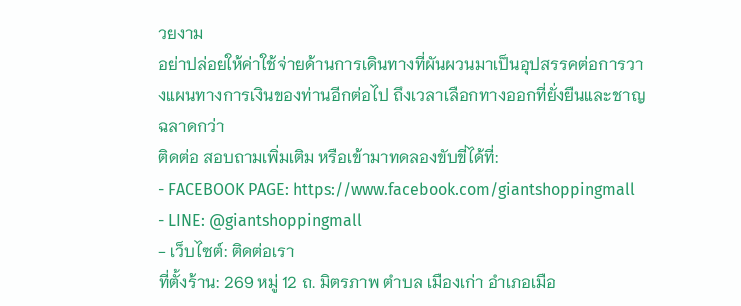วยงาม
อย่าปล่อยให้ค่าใช้จ่ายด้านการเดินทางที่ผันผวนมาเป็นอุปสรรคต่อการวางแผนทางการเงินของท่านอีกต่อไป ถึงเวลาเลือกทางออกที่ยั่งยืนและชาญฉลาดกว่า
ติดต่อ สอบถามเพิ่มเติม หรือเข้ามาทดลองขับขี่ได้ที่:
- FACEBOOK PAGE: https://www.facebook.com/giantshoppingmall
- LINE: @giantshoppingmall
- เว็บไซต์: ติดต่อเรา
ที่ตั้งร้าน: 269 หมู่ 12 ถ. มิตรภาพ ตำบล เมืองเก่า อำเภอเมือ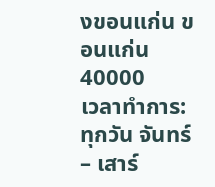งขอนแก่น ขอนแก่น 40000
เวลาทำการ: ทุกวัน จันทร์ – เสาร์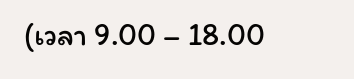(เวลา 9.00 – 18.00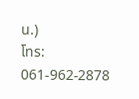น.)
โทร: 061-962-2878